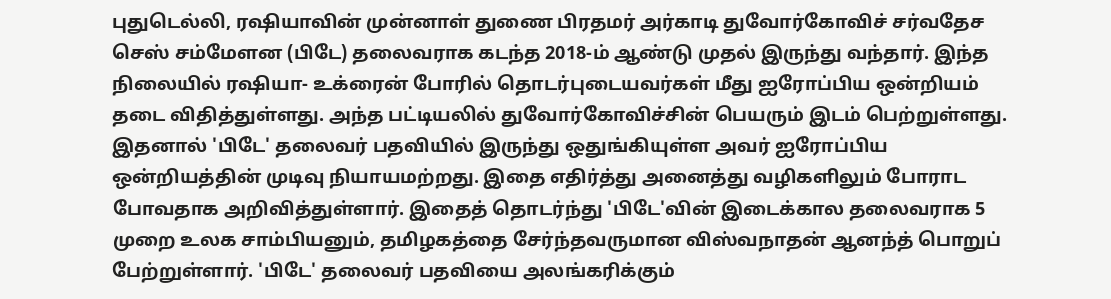புதுடெல்லி, ரஷியாவின் முன்னாள் துணை பிரதமர் அர்காடி துவோர்கோவிச் சர்வதேச செஸ் சம்மேளன (பிடே) தலைவராக கடந்த 2018-ம் ஆண்டு முதல் இருந்து வந்தார். இந்த நிலையில் ரஷியா- உக்ரைன் போரில் தொடர்புடையவர்கள் மீது ஐரோப்பிய ஒன்றியம் தடை விதித்துள்ளது. அந்த பட்டியலில் துவோர்கோவிச்சின் பெயரும் இடம் பெற்றுள்ளது. இதனால் 'பிடே' தலைவர் பதவியில் இருந்து ஒதுங்கியுள்ள அவர் ஐரோப்பிய ஒன்றியத்தின் முடிவு நியாயமற்றது. இதை எதிர்த்து அனைத்து வழிகளிலும் போராட போவதாக அறிவித்துள்ளார். இதைத் தொடர்ந்து 'பிடே'வின் இடைக்கால தலைவராக 5 முறை உலக சாம்பியனும், தமிழகத்தை சேர்ந்தவருமான விஸ்வநாதன் ஆனந்த் பொறுப் பேற்றுள்ளார். 'பிடே' தலைவர் பதவியை அலங்கரிக்கும்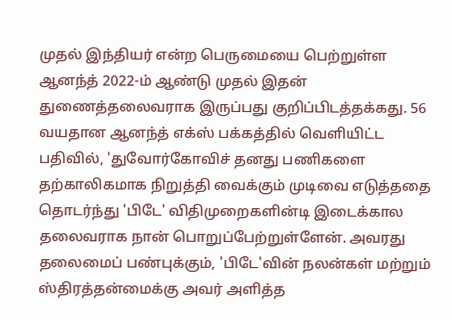முதல் இந்தியர் என்ற பெருமையை பெற்றுள்ள ஆனந்த் 2022-ம் ஆண்டு முதல் இதன் துணைத்தலைவராக இருப்பது குறிப்பிடத்தக்கது. 56 வயதான ஆனந்த் எக்ஸ் பக்கத்தில் வெளியிட்ட பதிவில், 'துவோர்கோவிச் தனது பணிகளை தற்காலிகமாக நிறுத்தி வைக்கும் முடிவை எடுத்ததை தொடர்ந்து 'பிடே' விதிமுறைகளின்டி இடைக்கால தலைவராக நான் பொறுப்பேற்றுள்ளேன். அவரது தலைமைப் பண்புக்கும், 'பிடே'வின் நலன்கள் மற்றும் ஸ்திரத்தன்மைக்கு அவர் அளித்த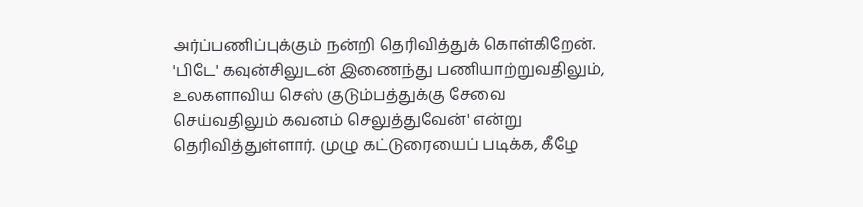அர்ப்பணிப்புக்கும் நன்றி தெரிவித்துக் கொள்கிறேன். 'பிடே' கவுன்சிலுடன் இணைந்து பணியாற்றுவதிலும், உலகளாவிய செஸ் குடும்பத்துக்கு சேவை செய்வதிலும் கவனம் செலுத்துவேன்' என்று தெரிவித்துள்ளார். முழு கட்டுரையைப் படிக்க, கீழே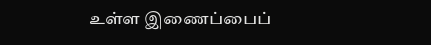உள்ள இணைப்பைப்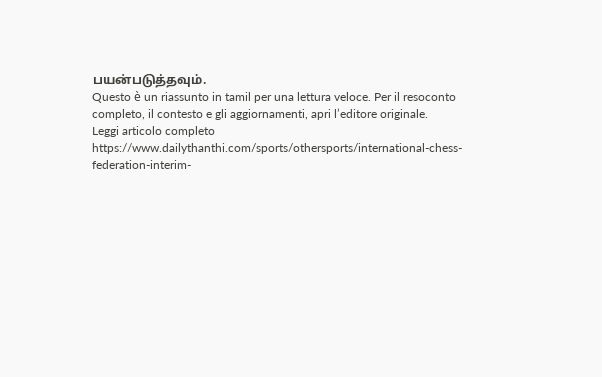பயன்படுத்தவும்.
Questo è un riassunto in tamil per una lettura veloce. Per il resoconto completo, il contesto e gli aggiornamenti, apri l’editore originale.
Leggi articolo completo
https://www.dailythanthi.com/sports/othersports/international-chess-federation-interim-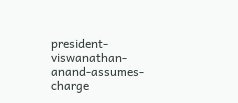president-viswanathan-anand-assumes-charge